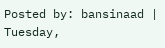Posted by: bansinaad | Tuesday,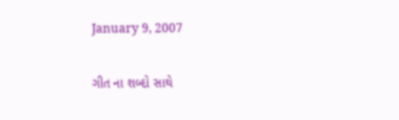January 9, 2007

ગીત ના શબ્દો સાથે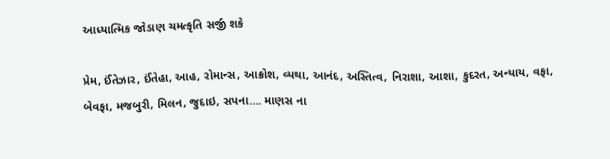આધ્યાત્મિક જોડાણ ચમત્કૃતિ સર્જી શકે

પ્રેમ, ઈંતેઝાર, ઈંતેહા, આહ, રોમાન્સ, આક્રોશ, વ્યથા, આનંદ, અસ્તિત્વ, નિરાશા, આશા, કુદરત, અન્યાય, વફા, બેવફા, મજબુરી, મિલન, જુદાઇ, સપના…. માણસ ના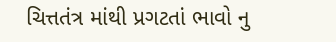ચિત્તતંત્ર માંથી પ્રગટતાં ભાવો નુ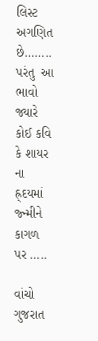લિસ્ટ અગણિત છે…….. પરંતુ  આ ભાવો જ્યારે કોઈ કવિ કે શાયર ના હ્ર્દયમાં જ્ન્મીને કાગળ પર …..

વાંચો ગુજરાત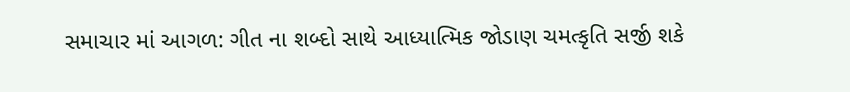સમાચાર માં આગળ: ગીત ના શબ્દો સાથે આધ્યાત્મિક જોડાણ ચમત્કૃતિ સર્જી શકે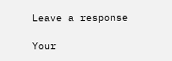Leave a response

Your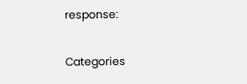response:

Categories